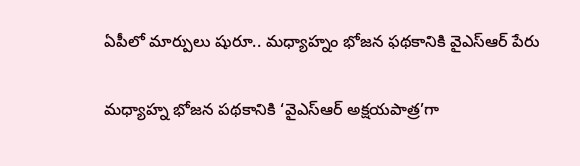ఏపీలో మార్పులు షురూ.. మధ్యాహ్నం భోజన ఫథకానికి వైఎస్ఆర్ పేరు

మధ్యాహ్న భోజన పథకానికి ‘వైఎస్ఆర్ అక్షయపాత్ర’గా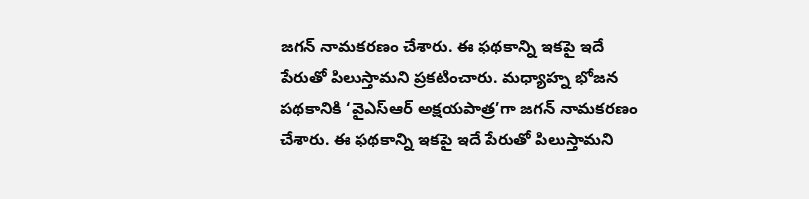జగన్ నామకరణం చేశారు. ఈ ఫథకాన్ని ఇకపై ఇదే పేరుతో పిలుస్తామని ప్రకటించారు. మధ్యాహ్న భోజన పథకానికి ‘వైఎస్ఆర్ అక్షయపాత్ర’గా జగన్ నామకరణం చేశారు. ఈ ఫథకాన్ని ఇకపై ఇదే పేరుతో పిలుస్తామని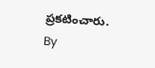ప్రకటించారు.
By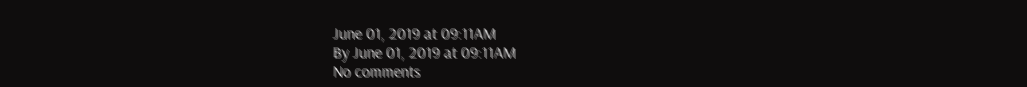June 01, 2019 at 09:11AM
By June 01, 2019 at 09:11AM
No comments